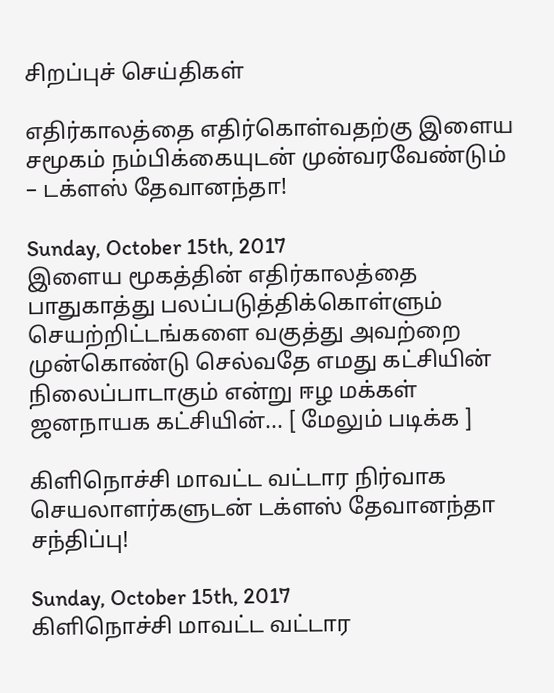சிறப்புச் செய்திகள்

எதிர்காலத்தை எதிர்கொள்வதற்கு இளைய சமூகம் நம்பிக்கையுடன் முன்வரவேண்டும் – டக்ளஸ் தேவானந்தா!

Sunday, October 15th, 2017
இளைய மூகத்தின் எதிர்காலத்தை பாதுகாத்து பலப்படுத்திக்கொள்ளும் செயற்றிட்டங்களை வகுத்து அவற்றை முன்கொண்டு செல்வதே எமது கட்சியின் நிலைப்பாடாகும் என்று ஈழ மக்கள் ஜனநாயக கட்சியின்... [ மேலும் படிக்க ]

கிளிநொச்சி மாவட்ட வட்டார நிர்வாக செயலாளர்களுடன் டக்ளஸ் தேவானந்தா சந்திப்பு!

Sunday, October 15th, 2017
கிளிநொச்சி மாவட்ட வட்டார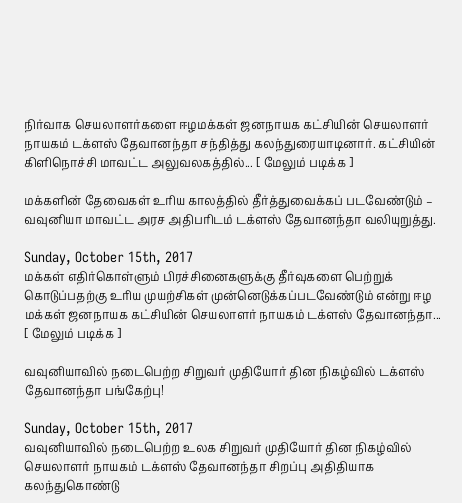நிர்வாக செயலாளர்களை ஈழமக்கள் ஜனநாயக கட்சியின் செயலாளர் நாயகம் டக்ளஸ் தேவானந்தா சந்தித்து கலந்துரையாடினார். கட்சியின் கிளிநொச்சி மாவட்ட அலுவலகத்தில்... [ மேலும் படிக்க ]

மக்களின் தேவைகள் உரிய காலத்தில் தீர்த்துவைக்கப் படவேண்டும் – வவுனியா மாவட்ட அரச அதிபரிடம் டக்ளஸ் தேவானந்தா வலியுறுத்து.

Sunday, October 15th, 2017
மக்கள் எதிர்கொள்ளும் பிரச்சினைகளுக்கு தீர்வுகளை பெற்றுக் கொடுப்பதற்கு உரிய முயற்சிகள் முன்னெடுக்கப்படவேண்டும் என்று ஈழ மக்கள் ஜனநாயக கட்சியின் செயலாளர் நாயகம் டக்ளஸ் தேவானந்தா... [ மேலும் படிக்க ]

வவுனியாவில் நடைபெற்ற சிறுவர் முதியோர் தின நிகழ்வில் டக்ளஸ் தேவானந்தா பங்கேற்பு!

Sunday, October 15th, 2017
வவுனியாவில் நடைபெற்ற உலக சிறுவர் முதியோர் தின நிகழ்வில் செயலாளர் நாயகம் டக்ளஸ் தேவானந்தா சிறப்பு அதிதியாக கலந்துகொண்டு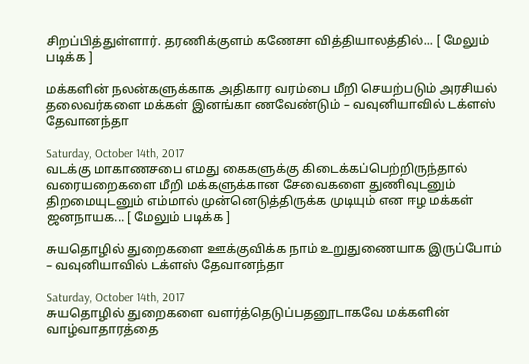சிறப்பித்துள்ளார். தரணிக்குளம் கணேசா வித்தியாலத்தில்... [ மேலும் படிக்க ]

மக்களின் நலன்களுக்காக அதிகார வரம்பை மீறி செயற்படும் அரசியல் தலைவர்களை மக்கள் இனங்கா ணவேண்டும் – வவுனியாவில் டக்ளஸ் தேவானந்தா

Saturday, October 14th, 2017
வடக்கு மாகாணசபை எமது கைகளுக்கு கிடைக்கப்பெற்றிருந்தால் வரையறைகளை மீறி மக்களுக்கான சேவைகளை துணிவுடனும் திறமையுடனும் எம்மால் முன்னெடுத்திருக்க முடியும் என ஈழ மக்கள் ஜனநாயக... [ மேலும் படிக்க ]

சுயதொழில் துறைகளை ஊக்குவிக்க நாம் உறுதுணையாக இருப்போம் – வவுனியாவில் டக்ளஸ் தேவானந்தா

Saturday, October 14th, 2017
சுயதொழில் துறைகளை வளர்த்தெடுப்பதனூடாகவே மக்களின் வாழ்வாதாரத்தை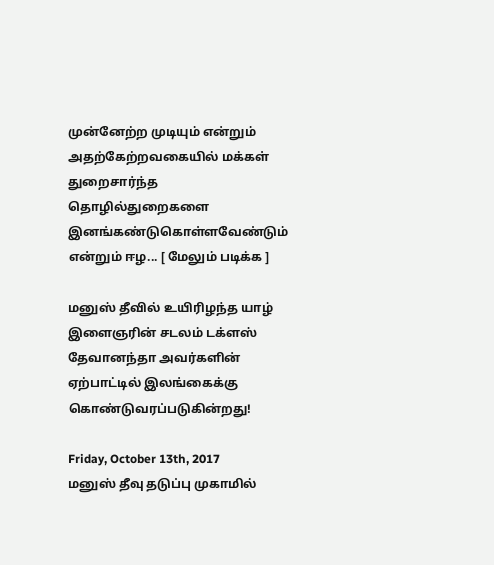முன்னேற்ற முடியும் என்றும் அதற்கேற்றவகையில் மக்கள் துறைசார்ந்த தொழில்துறைகளை இனங்கண்டுகொள்ளவேண்டும் என்றும் ஈழ... [ மேலும் படிக்க ]

மனுஸ் தீவில் உயிரிழந்த யாழ் இளைஞரின் சடலம் டக்ளஸ் தேவானந்தா அவர்களின் ஏற்பாட்டில் இலங்கைக்கு கொண்டுவரப்படுகின்றது!

Friday, October 13th, 2017
மனுஸ் தீவு தடுப்பு முகாமில்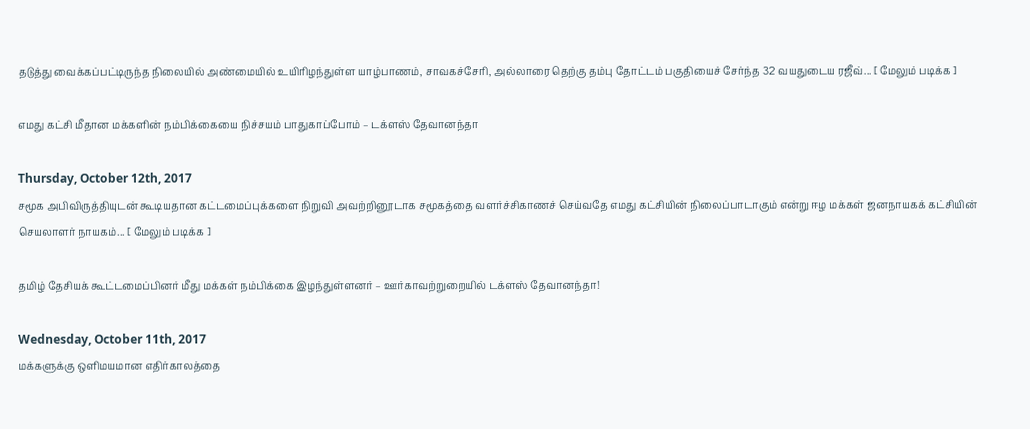தடுத்து வைக்கப்பட்டிருந்த நிலையில் அண்மையில் உயிரிழந்துள்ள யாழ்பாணம், சாவகச்சேரி, அல்லாரை தெற்கு தம்பு தோட்டம் பகுதியைச் சேர்ந்த 32 வயதுடைய ரஜீவ்... [ மேலும் படிக்க ]

எமது கட்சி மீதான மக்களின் நம்பிக்கையை நிச்சயம் பாதுகாப்போம் – டக்ளஸ் தேவானந்தா

Thursday, October 12th, 2017
சமூக அபிவிருத்தியுடன் கூடியதான கட்டமைப்புக்களை நிறுவி அவற்றினூடாக சமூகத்தை வளர்ச்சிகாணச் செய்வதே எமது கட்சியின் நிலைப்பாடாகும் என்று ஈழ மக்கள் ஜனநாயகக் கட்சியின் செயலாளர் நாயகம்... [ மேலும் படிக்க ]

தமிழ் தேசியக் கூட்டமைப்பினர் மீது மக்கள் நம்பிக்கை இழந்துள்ளனர் – ஊர்காவற்றுறையில் டக்ளஸ் தேவானந்தா!

Wednesday, October 11th, 2017
மக்களுக்கு ஒளிமயமான எதிர்காலத்தை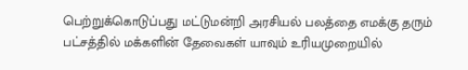பெற்றுக்கொடுப்பது மட்டுமன்றி அரசியல் பலத்தை எமக்கு தரும் பட்சத்தில் மக்களின் தேவைகள் யாவும் உரியமுறையில்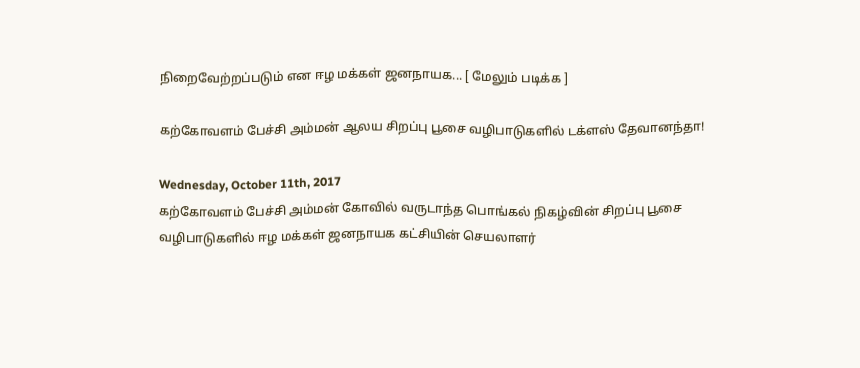நிறைவேற்றப்படும் என ஈழ மக்கள் ஜனநாயக... [ மேலும் படிக்க ]

கற்கோவளம் பேச்சி அம்மன் ஆலய சிறப்பு பூசை வழிபாடுகளில் டக்ளஸ் தேவானந்தா!

Wednesday, October 11th, 2017
கற்கோவளம் பேச்சி அம்மன் கோவில் வருடாந்த பொங்கல் நிகழ்வின் சிறப்பு பூசை வழிபாடுகளில் ஈழ மக்கள் ஜனநாயக கட்சியின் செயலாளர்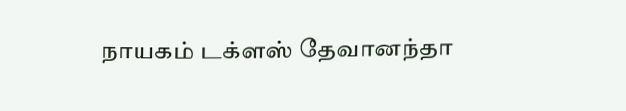நாயகம் டக்ளஸ் தேவானந்தா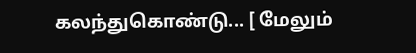கலந்துகொண்டு... [ மேலும்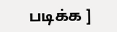படிக்க ]